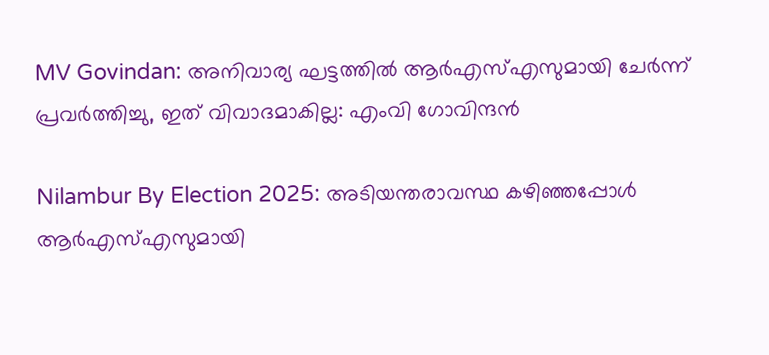MV Govindan: അനിവാര്യ ഘട്ടത്തില്‍ ആര്‍എസ്എസുമായി ചേര്‍ന്ന് പ്രവര്‍ത്തിച്ചു, ഇത് വിവാദമാകില്ല: എംവി ഗോവിന്ദന്‍

Nilambur By Election 2025: അടിയന്തരാവസ്ഥ കഴിഞ്ഞപ്പോള്‍ ആര്‍എസ്എസുമായി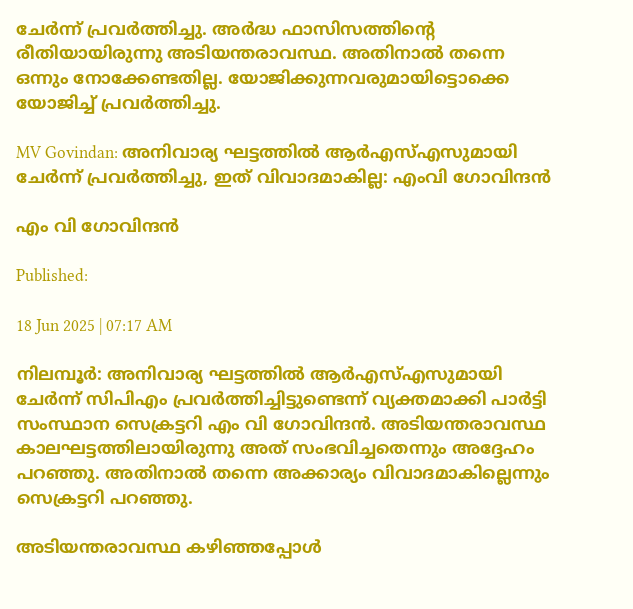ചേര്‍ന്ന് പ്രവര്‍ത്തിച്ചു. അര്‍ദ്ധ ഫാസിസത്തിന്റെ രീതിയായിരുന്നു അടിയന്തരാവസ്ഥ. അതിനാല്‍ തന്നെ ഒന്നും നോക്കേണ്ടതില്ല. യോജിക്കുന്നവരുമായിട്ടൊക്കെ യോജിച്ച് പ്രവര്‍ത്തിച്ചു.

MV Govindan: അനിവാര്യ ഘട്ടത്തില്‍ ആര്‍എസ്എസുമായി ചേര്‍ന്ന് പ്രവര്‍ത്തിച്ചു, ഇത് വിവാദമാകില്ല: എംവി ഗോവിന്ദന്‍

എം വി ഗോവിന്ദന്‍

Published:

18 Jun 2025 | 07:17 AM

നിലമ്പൂര്‍: അനിവാര്യ ഘട്ടത്തില്‍ ആര്‍എസ്എസുമായി ചേര്‍ന്ന് സിപിഎം പ്രവര്‍ത്തിച്ചിട്ടുണ്ടെന്ന് വ്യക്തമാക്കി പാര്‍ട്ടി സംസ്ഥാന സെക്രട്ടറി എം വി ഗോവിന്ദന്‍. അടിയന്തരാവസ്ഥ കാലഘട്ടത്തിലായിരുന്നു അത് സംഭവിച്ചതെന്നും അദ്ദേഹം പറഞ്ഞു. അതിനാല്‍ തന്നെ അക്കാര്യം വിവാദമാകില്ലെന്നും സെക്രട്ടറി പറഞ്ഞു.

അടിയന്തരാവസ്ഥ കഴിഞ്ഞപ്പോള്‍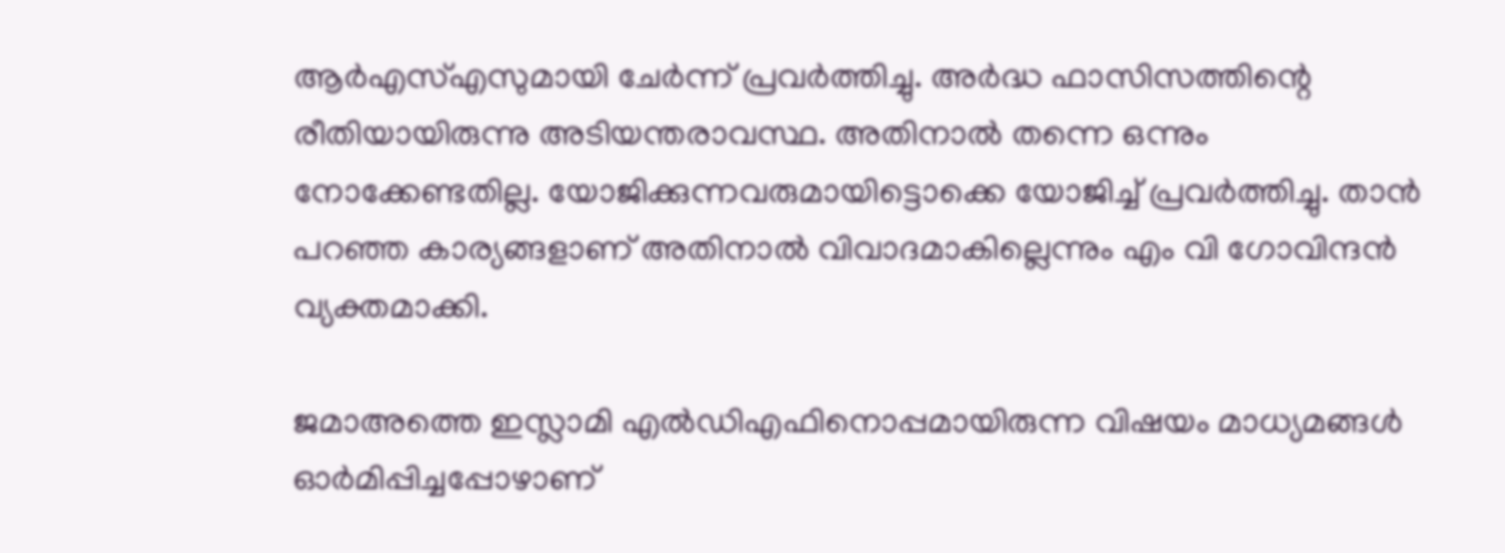ആര്‍എസ്എസുമായി ചേര്‍ന്ന് പ്രവര്‍ത്തിച്ചു. അര്‍ദ്ധ ഫാസിസത്തിന്റെ രീതിയായിരുന്നു അടിയന്തരാവസ്ഥ. അതിനാല്‍ തന്നെ ഒന്നും നോക്കേണ്ടതില്ല. യോജിക്കുന്നവരുമായിട്ടൊക്കെ യോജിച്ച് പ്രവര്‍ത്തിച്ചു. താന്‍ പറഞ്ഞ കാര്യങ്ങളാണ് അതിനാല്‍ വിവാദമാകില്ലെന്നും എം വി ഗോവിന്ദന്‍ വ്യക്തമാക്കി.

ജമാഅത്തെ ഇസ്ലാമി എല്‍ഡിഎഫിനൊപ്പമായിരുന്ന വിഷയം മാധ്യമങ്ങള്‍ ഓര്‍മിപ്പിച്ചപ്പോഴാണ്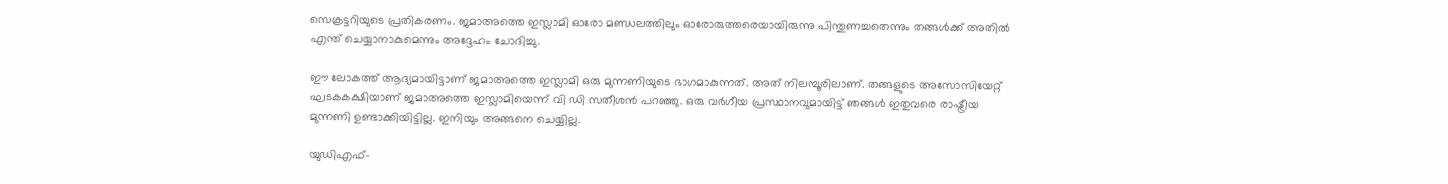സെക്രട്ടറിയുടെ പ്രതികരണം. ജമാഅത്തെ ഇസ്ലാമി ഓരോ മണ്ഡലത്തിലും ഓരോരുത്തരെയായിരുന്നു പിന്തുണച്ചതെന്നും തങ്ങള്‍ക്ക് അതില്‍ എന്ത് ചെയ്യാനാകുമെന്നും അദ്ദേഹം ചോദിച്ചു.

ഈ ലോകത്ത് ആദ്യമായിട്ടാണ് ജമാഅത്തെ ഇസ്ലാമി ഒരു മുന്നണിയുടെ ഭാഗമാകുന്നത്. അത് നിലമ്പൂരിലാണ്. തങ്ങളുടെ അസോസിയേറ്റ് ഘടകകക്ഷിയാണ് ജമാഅത്തെ ഇസ്ലാമിയെന്ന് വി ഡി സതീശന്‍ പറഞ്ഞു. ഒരു വര്‍ഗീയ പ്രസ്ഥാനവുമായിട്ട് ഞങ്ങള്‍ ഇതുവരെ രാഷ്ട്രീയ മുന്നണി ഉണ്ടാക്കിയിട്ടില്ല. ഇനിയും അങ്ങനെ ചെയ്യില്ല.

യുഡിഎഫ്-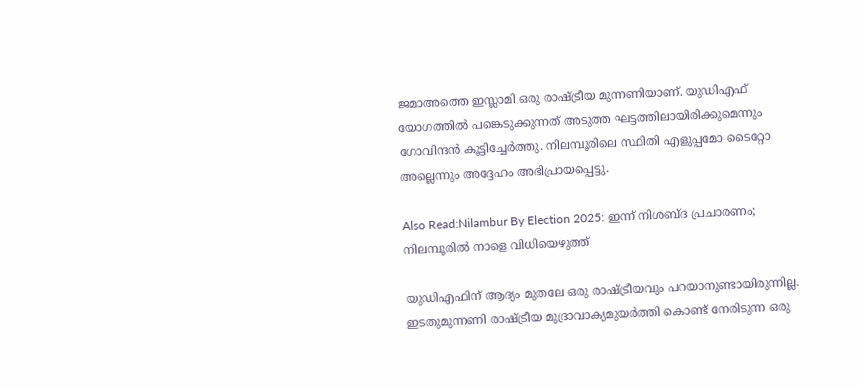ജമാഅത്തെ ഇസ്ലാമി ഒരു രാഷ്ട്രീയ മുന്നണിയാണ്. യുഡിഎഫ് യോഗത്തില്‍ പങ്കെടുക്കുന്നത് അടുത്ത ഘട്ടത്തിലായിരിക്കുമെന്നും ഗോവിന്ദന്‍ കൂട്ടിച്ചേര്‍ത്തു. നിലമ്പൂരിലെ സ്ഥിതി എളുപ്പമോ ടൈറ്റോ അല്ലെന്നും അദ്ദേഹം അഭിപ്രായപ്പെട്ടു.

Also Read:Nilambur By Election 2025: ഇന്ന് നിശബ്ദ പ്രചാരണം; നിലമ്പൂരില്‍ നാളെ വിധിയെഴുത്ത്‌

യുഡിഎഫിന് ആദ്യം മുതലേ ഒരു രാഷ്ട്രീയവും പറയാനുണ്ടായിരുന്നില്ല. ഇടതുമുന്നണി രാഷ്ട്രീയ മുദ്രാവാക്യമുയര്‍ത്തി കൊണ്ട് നേരിടുന്ന ഒരു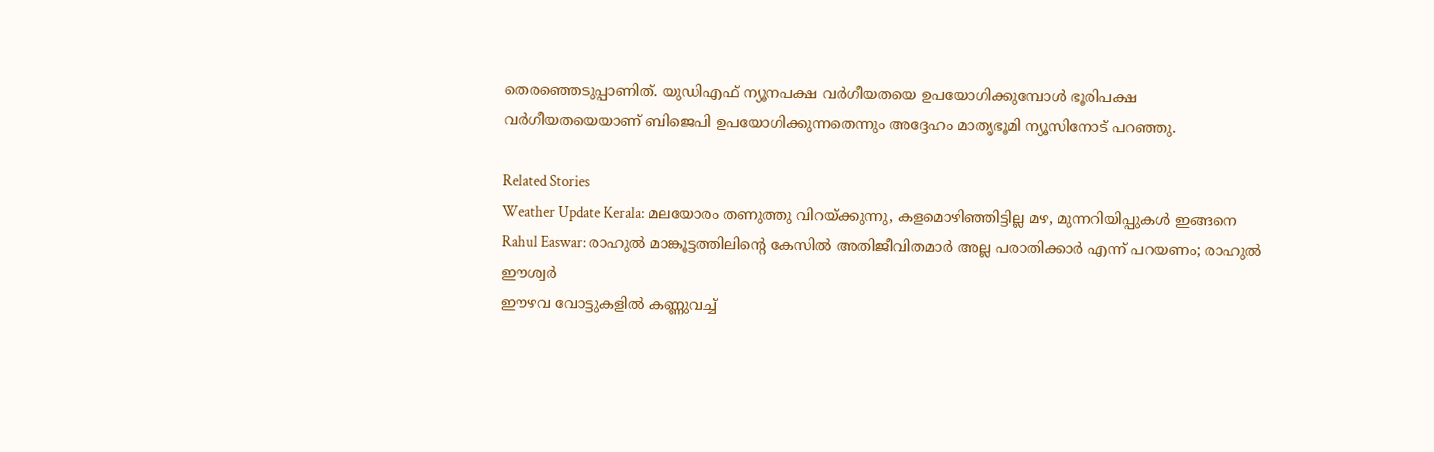തെരഞ്ഞെടുപ്പാണിത്. യുഡിഎഫ് ന്യൂനപക്ഷ വര്‍ഗീയതയെ ഉപയോഗിക്കുമ്പോള്‍ ഭൂരിപക്ഷ വര്‍ഗീയതയെയാണ് ബിജെപി ഉപയോഗിക്കുന്നതെന്നും അദ്ദേഹം മാതൃഭൂമി ന്യൂസിനോട് പറഞ്ഞു.

Related Stories
Weather Update Kerala: മലയോരം തണുത്തു വിറയ്ക്കുന്നു, കളമൊഴിഞ്ഞിട്ടില്ല മഴ, മുന്നറിയിപ്പുകൾ ഇങ്ങനെ
Rahul Easwar: രാഹുൽ മാങ്കൂട്ടത്തിലിന്റെ കേസിൽ അതിജീവിതമാർ അല്ല പരാതിക്കാർ എന്ന് പറയണം; രാഹുൽ ഈശ്വർ
ഈഴവ വോട്ടുകളില്‍ കണ്ണുവച്ച്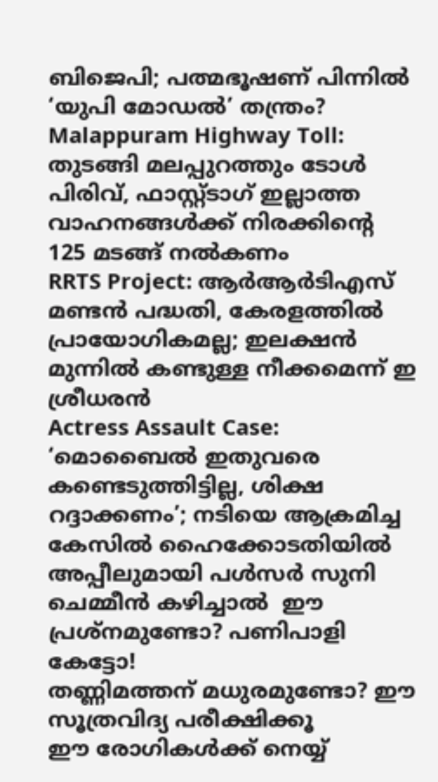ബിജെപി; പത്മഭൂഷണ് പിന്നില്‍ ‘യുപി മോഡല്‍’ തന്ത്രം?
Malappuram Highway Toll: തുടങ്ങി മലപ്പുറത്തും ടോൾ പിരിവ്, ഫാസ്റ്റ്‌ടാഗ് ഇല്ലാത്ത വാഹനങ്ങൾക്ക് നിരക്കിന്റെ 125 മടങ്ങ് നൽകണം
RRTS Project: ആർആർടിഎസ് മണ്ടൻ പദ്ധതി, കേരളത്തിൽ പ്രായോഗികമല്ല; ഇലക്ഷൻ മുന്നിൽ കണ്ടുള്ള നീക്കമെന്ന് ഇ ശ്രീധരൻ
Actress Assault Case: ‘മൊബൈല്‍ ഇതുവരെ കണ്ടെടുത്തിട്ടില്ല, ശിക്ഷ റദ്ദാക്കണം’; നടിയെ ആക്രമിച്ച കേസിൽ ഹൈക്കോടതിയില്‍ അപ്പീലുമായി പൾ‌സർ‌ സുനി
ചെമ്മീന്‍ കഴിച്ചാല്‍  ഈ പ്രശ്‌നമുണ്ടോ? പണിപാളി കേട്ടോ!
തണ്ണിമത്തന് മധുരമുണ്ടോ? ഈ സൂത്രവിദ്യ പരീക്ഷിക്കൂ
ഈ രോഗികൾക്ക് നെയ്യ്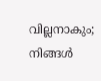വില്ലനാകും; നിങ്ങൾ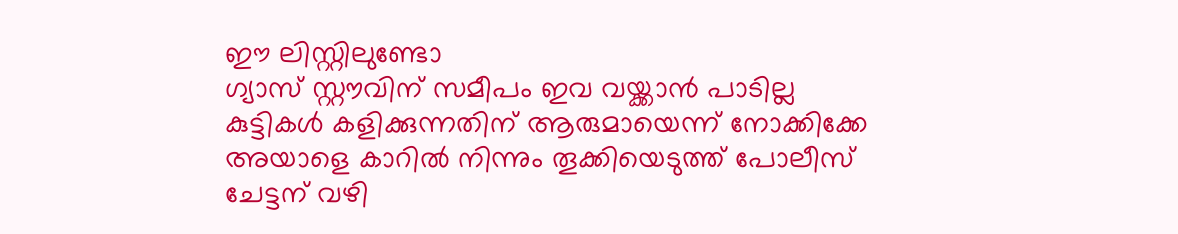ഈ ലിസ്റ്റിലുണ്ടോ
ഗ്യാസ് സ്റ്റൗവിന് സമീപം ഇവ വയ്ക്കാൻ പാടില്ല
കുട്ടികൾ കളിക്കുന്നതിന് ആരുമായെന്ന് നോക്കിക്കേ
അയാളെ കാറിൽ നിന്നും തൂക്കിയെടുത്ത് പോലീസ്
ചേട്ടന് വഴി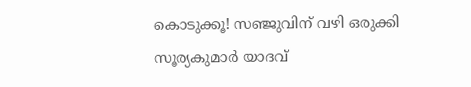കൊടുക്കൂ! സഞ്ജുവിന് വഴി ഒരുക്കി സൂര്യകുമാർ യാദവ്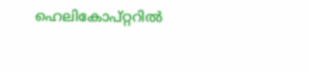ഹെലികോപ്റ്ററിൽ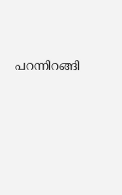പറന്നിറങ്ങി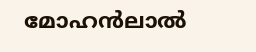മോഹൻലാൽ